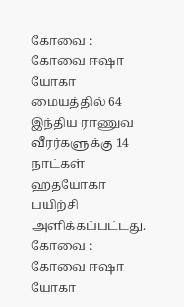கோவை : கோவை ஈஷா யோகா மையத்தில் 64 இந்திய ராணுவ வீரர்களுக்கு 14 நாட்கள் ஹதயோகா பயிற்சி அளிக்கப்பட்டது.
கோவை : கோவை ஈஷா யோகா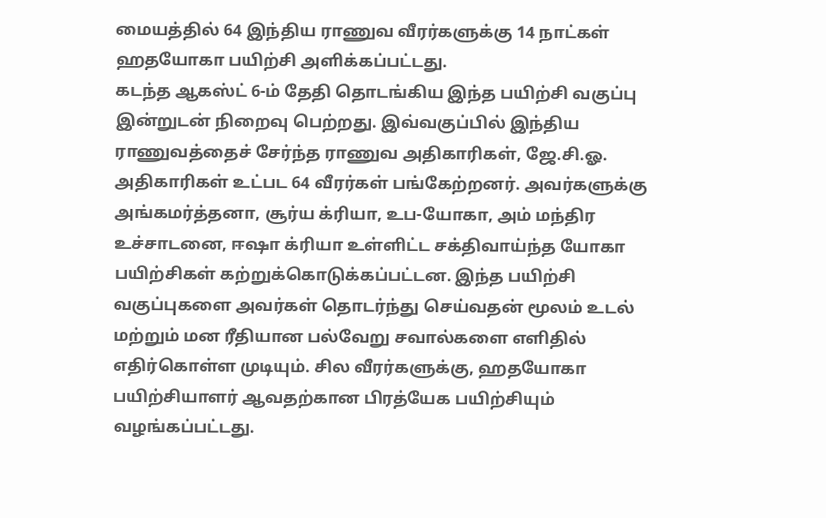மையத்தில் 64 இந்திய ராணுவ வீரர்களுக்கு 14 நாட்கள் ஹதயோகா பயிற்சி அளிக்கப்பட்டது.
கடந்த ஆகஸ்ட் 6-ம் தேதி தொடங்கிய இந்த பயிற்சி வகுப்பு இன்றுடன் நிறைவு பெற்றது. இவ்வகுப்பில் இந்திய ராணுவத்தைச் சேர்ந்த ராணுவ அதிகாரிகள், ஜே.சி.ஓ. அதிகாரிகள் உட்பட 64 வீரர்கள் பங்கேற்றனர். அவர்களுக்கு அங்கமர்த்தனா, சூர்ய க்ரியா, உப-யோகா, அம் மந்திர உச்சாடனை, ஈஷா க்ரியா உள்ளிட்ட சக்திவாய்ந்த யோகா பயிற்சிகள் கற்றுக்கொடுக்கப்பட்டன. இந்த பயிற்சி வகுப்புகளை அவர்கள் தொடர்ந்து செய்வதன் மூலம் உடல் மற்றும் மன ரீதியான பல்வேறு சவால்களை எளிதில் எதிர்கொள்ள முடியும். சில வீரர்களுக்கு, ஹதயோகா பயிற்சியாளர் ஆவதற்கான பிரத்யேக பயிற்சியும் வழங்கப்பட்டது.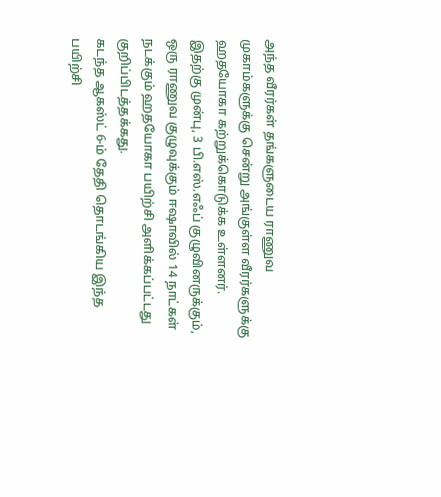அந்த வீரர்கள் தங்களுடைய ராணுவ முகாம்களுக்கு சென்று அங்குள்ள வீரர்களுக்கு ஹதயோகா கற்றுக்கொடுக்க உள்ளனர்.
இதற்கு முன்பு, 3 பி.எஸ்.எஃப் குழுவினருக்கும், ஒரு ராணுவ குழுவுக்கும் ஈஷாவில் 14 நாட்கள் நடக்கும் ஹதயோகா பயிற்சி அளிக்கப்பட்டது குறிப்பிடத்தக்கது.
கடந்த ஆகஸ்ட் 6-ம் தேதி தொடங்கிய இந்த பயிற்சி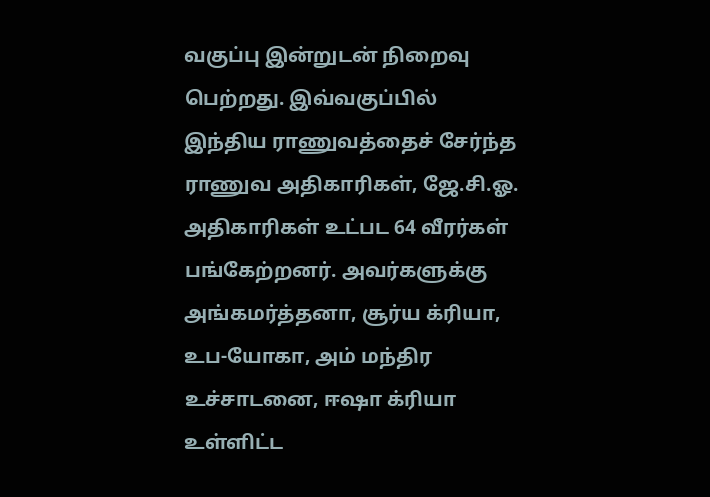வகுப்பு இன்றுடன் நிறைவு பெற்றது. இவ்வகுப்பில் இந்திய ராணுவத்தைச் சேர்ந்த ராணுவ அதிகாரிகள், ஜே.சி.ஓ. அதிகாரிகள் உட்பட 64 வீரர்கள் பங்கேற்றனர். அவர்களுக்கு அங்கமர்த்தனா, சூர்ய க்ரியா, உப-யோகா, அம் மந்திர உச்சாடனை, ஈஷா க்ரியா உள்ளிட்ட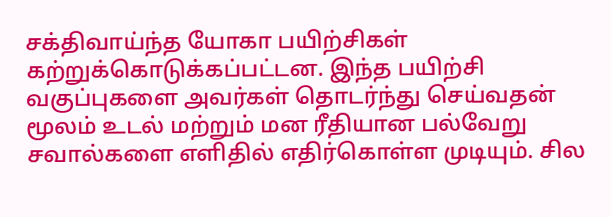சக்திவாய்ந்த யோகா பயிற்சிகள் கற்றுக்கொடுக்கப்பட்டன. இந்த பயிற்சி வகுப்புகளை அவர்கள் தொடர்ந்து செய்வதன் மூலம் உடல் மற்றும் மன ரீதியான பல்வேறு சவால்களை எளிதில் எதிர்கொள்ள முடியும். சில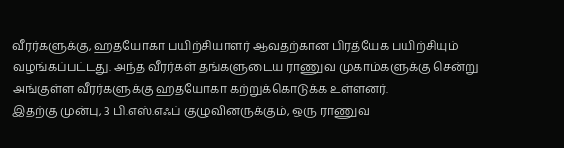வீரர்களுக்கு, ஹதயோகா பயிற்சியாளர் ஆவதற்கான பிரத்யேக பயிற்சியும் வழங்கப்பட்டது. அந்த வீரர்கள் தங்களுடைய ராணுவ முகாம்களுக்கு சென்று அங்குள்ள வீரர்களுக்கு ஹதயோகா கற்றுக்கொடுக்க உள்ளனர்.
இதற்கு முன்பு, 3 பி.எஸ்.எஃப் குழுவினருக்கும், ஒரு ராணுவ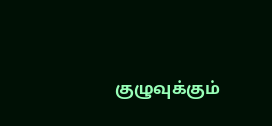குழுவுக்கும்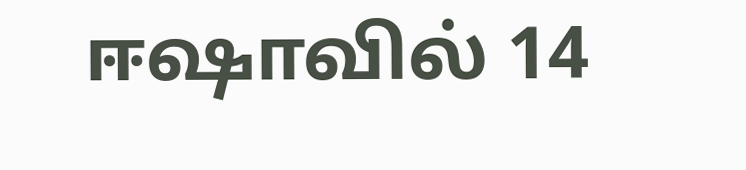ஈஷாவில் 14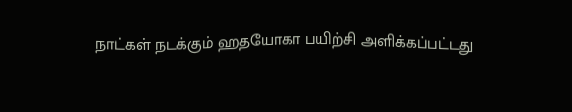நாட்கள் நடக்கும் ஹதயோகா பயிற்சி அளிக்கப்பட்டது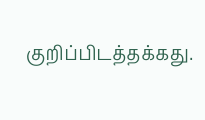குறிப்பிடத்தக்கது.